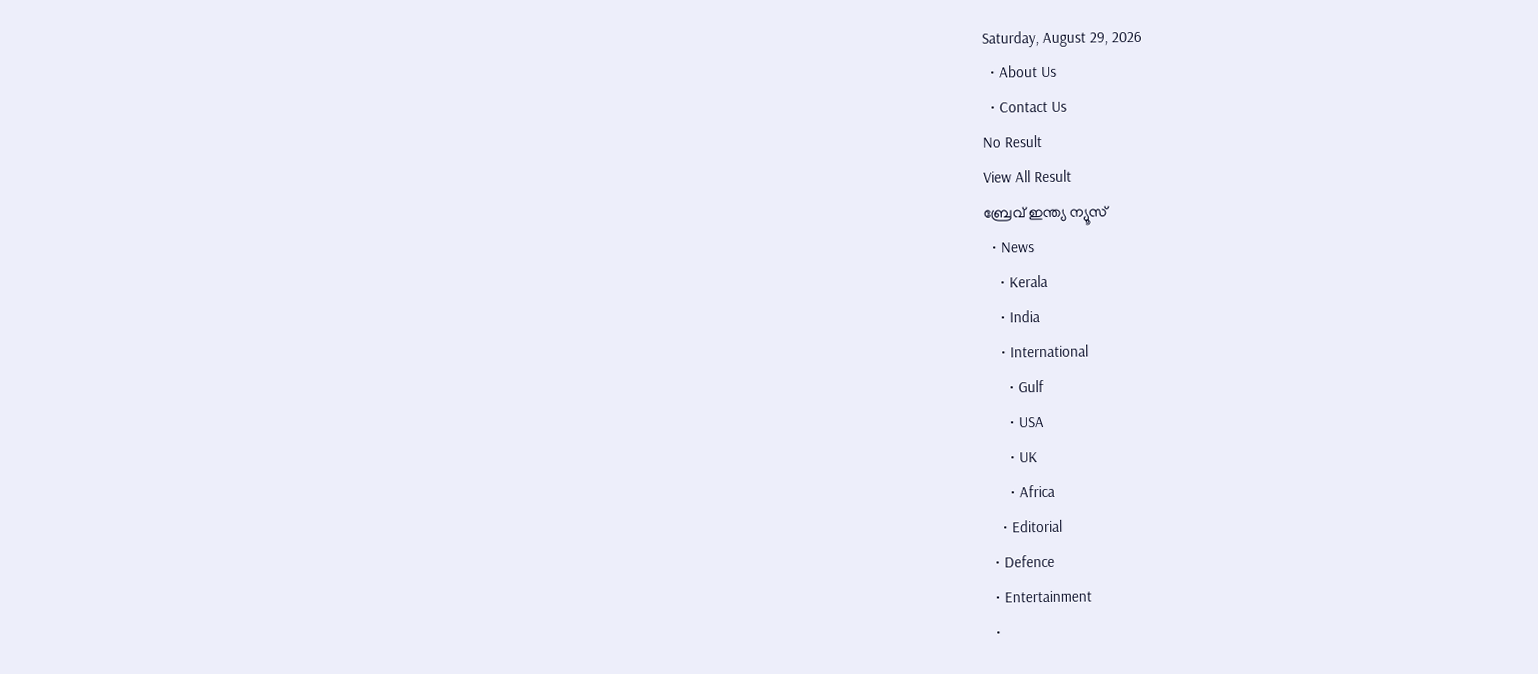Saturday, August 29, 2026
  • About Us
  • Contact Us
No Result
View All Result
ബ്രേവ് ഇന്ത്യ ന്യൂസ്
  • News
    • Kerala
    • India
    • International
      • Gulf
      • USA
      • UK
      • Africa
    • Editorial
  • Defence
  • Entertainment
  •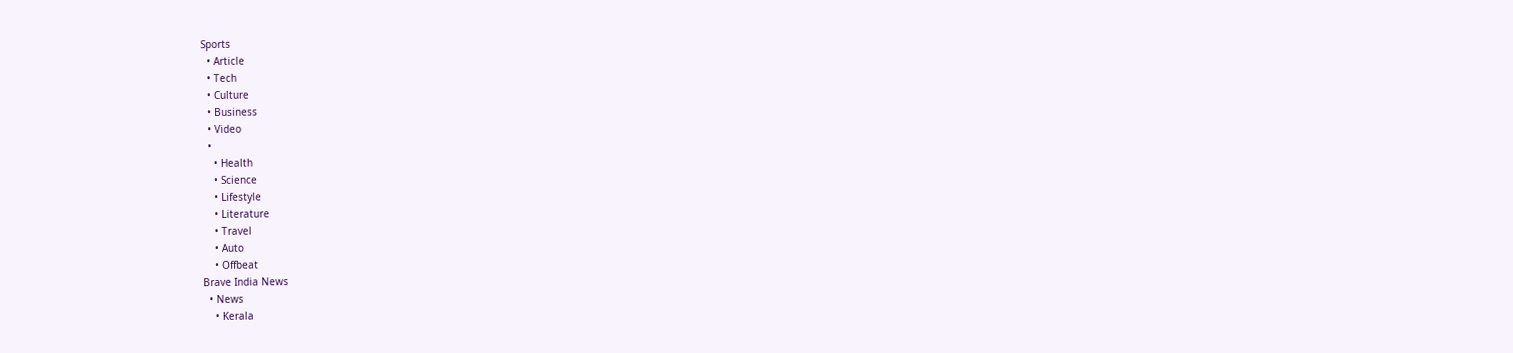Sports
  • Article
  • Tech
  • Culture
  • Business
  • Video
  •
    • Health
    • Science
    • Lifestyle
    • Literature
    • Travel
    • Auto
    • Offbeat
Brave India News
  • News
    • Kerala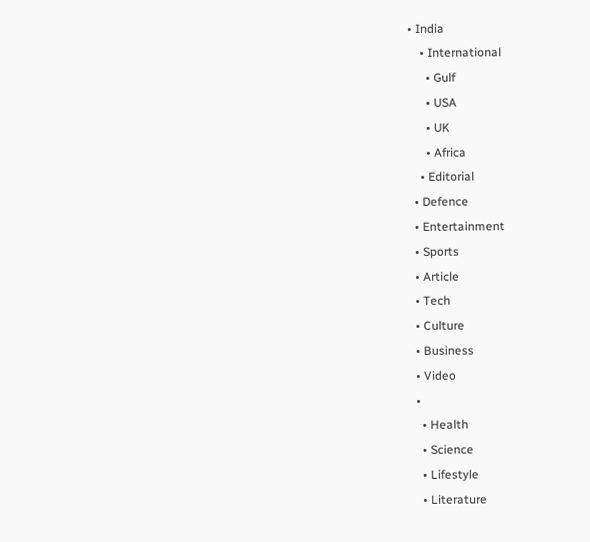• India
    • International
      • Gulf
      • USA
      • UK
      • Africa
    • Editorial
  • Defence
  • Entertainment
  • Sports
  • Article
  • Tech
  • Culture
  • Business
  • Video
  •
    • Health
    • Science
    • Lifestyle
    • Literature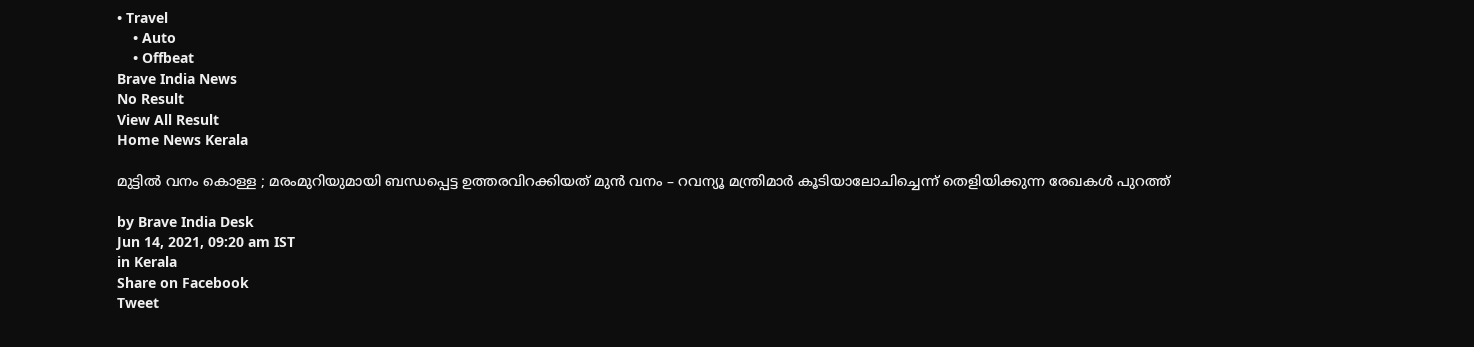• Travel
    • Auto
    • Offbeat
Brave India News
No Result
View All Result
Home News Kerala

മുട്ടിൽ വനം കൊള്ള ; മരംമുറിയുമായി ബന്ധപ്പെട്ട ഉത്തരവിറക്കിയത് മുൻ വനം – റവന്യൂ മന്ത്രിമാർ കൂടിയാലോചിച്ചെന്ന് തെളിയിക്കുന്ന രേഖകൾ പുറത്ത്

by Brave India Desk
Jun 14, 2021, 09:20 am IST
in Kerala
Share on Facebook
Tweet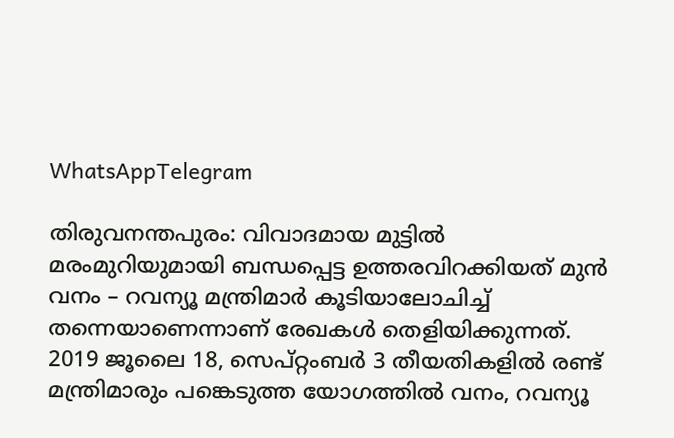WhatsAppTelegram

തിരുവനന്തപുരം: വിവാദമായ മുട്ടിൽ മരംമുറിയുമായി ബന്ധപ്പെട്ട ഉത്തരവിറക്കിയത് മുൻ വനം – റവന്യൂ മന്ത്രിമാർ കൂടിയാലോചിച്ച് തന്നെയാണെന്നാണ് രേഖകൾ തെളിയിക്കുന്നത്. 2019 ജൂലൈ 18, സെപ്റ്റംബർ 3 തീയതികളിൽ രണ്ട് മന്ത്രിമാരും പങ്കെടുത്ത യോഗത്തിൽ വനം, റവന്യൂ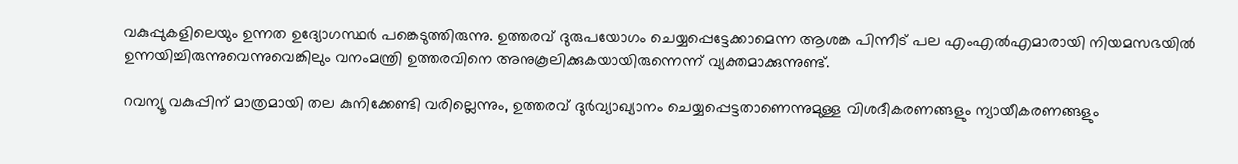വകുപ്പുകളിലെയും ഉന്നത ഉദ്യോഗസ്ഥർ പങ്കെടുത്തിരുന്നു. ഉത്തരവ് ദുരുപയോഗം ചെയ്യപ്പെട്ടേക്കാമെന്ന ആശങ്ക പിന്നീട് പല എംഎൽഎമാരായി നിയമസഭയിൽ ഉന്നയിച്ചിരുന്നുവെന്നുവെങ്കിലും വനംമന്ത്രി ഉത്തരവിനെ അനുകൂലിക്കുകയായിരുന്നെന്ന് വ്യക്തമാക്കുന്നുണ്ട്.

റവന്യൂ വകുപ്പിന് മാത്രമായി തല കുനിക്കേണ്ടി വരില്ലെന്നും, ഉത്തരവ് ദുർവ്യാഖ്യാനം ചെയ്യപ്പെട്ടതാണെന്നുമുള്ള വിശദീകരണങ്ങളും ന്യായീകരണങ്ങളും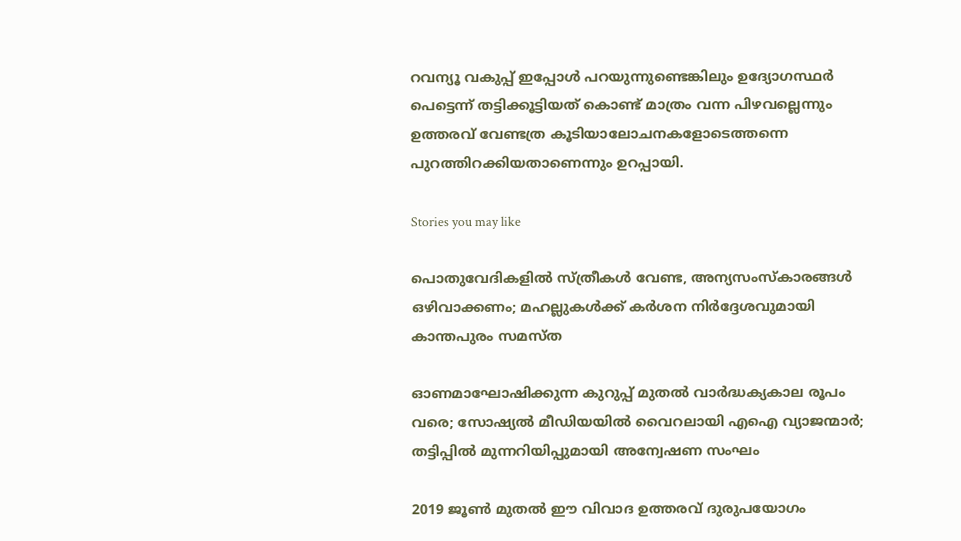റവന്യൂ വകുപ്പ് ഇപ്പോൾ പറയുന്നുണ്ടെങ്കിലും ഉദ്യോഗസ്ഥർ പെട്ടെന്ന് തട്ടിക്കൂട്ടിയത് കൊണ്ട് മാത്രം വന്ന പിഴവല്ലെന്നും ഉത്തരവ് വേണ്ടത്ര കൂടിയാലോചനകളോടെത്തന്നെ പുറത്തിറക്കിയതാണെന്നും ഉറപ്പായി.

Stories you may like

പൊതുവേദികളിൽ സ്ത്രീകൾ വേണ്ട, അന്യസംസ്കാരങ്ങൾ ഒഴിവാക്കണം; മഹല്ലുകൾക്ക് കർശന നിർദ്ദേശവുമായി കാന്തപുരം സമസ്ത

ഓണമാഘോഷിക്കുന്ന കുറുപ്പ് മുതൽ വാർദ്ധക്യകാല രൂപം വരെ; സോഷ്യൽ മീഡിയയിൽ വൈറലായി എഐ വ്യാജന്മാർ; തട്ടിപ്പിൽ മുന്നറിയിപ്പുമായി അന്വേഷണ സംഘം

2019 ജൂൺ മുതൽ ഈ വിവാദ ഉത്തരവ് ദുരുപയോഗം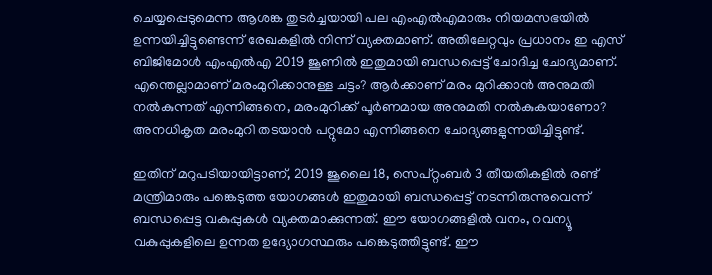ചെയ്യപ്പെടുമെന്ന ആശങ്ക തുടർച്ചയായി പല എംഎൽഎമാരും നിയമസഭയിൽ ഉന്നയിച്ചിട്ടുണ്ടെന്ന് രേഖകളിൽ നിന്ന് വ്യക്തമാണ്. അതിലേറ്റവും പ്രധാനം ഇ എസ് ബിജിമോൾ എംഎൽഎ 2019 ജൂണിൽ ഇതുമായി ബന്ധപ്പെട്ട് ചോദിച്ച ചോദ്യമാണ്. എന്തെല്ലാമാണ് മരംമുറിക്കാനുള്ള ചട്ടം? ആർക്കാണ് മരം മുറിക്കാൻ അനുമതി നൽകുന്നത് എന്നിങ്ങനെ, മരംമുറിക്ക് പൂർണമായ അനുമതി നൽകുകയാണോ? അനധികൃത മരംമുറി തടയാൻ പറ്റുമോ എന്നിങ്ങനെ ചോദ്യങ്ങളുന്നയിച്ചിട്ടുണ്ട്.

ഇതിന് മറുപടിയായിട്ടാണ്, 2019 ജൂലൈ 18, സെപ്റ്റംബർ 3 തീയതികളിൽ രണ്ട് മന്ത്രിമാരും പങ്കെടുത്ത യോഗങ്ങൾ ഇതുമായി ബന്ധപ്പെട്ട് നടന്നിരുന്നുവെന്ന് ബന്ധപ്പെട്ട വകുപ്പുകൾ വ്യക്തമാക്കുന്നത്. ഈ യോഗങ്ങളിൽ വനം, റവന്യൂ വകുപ്പുകളിലെ ഉന്നത ഉദ്യോഗസ്ഥരും പങ്കെടുത്തിട്ടുണ്ട്. ഈ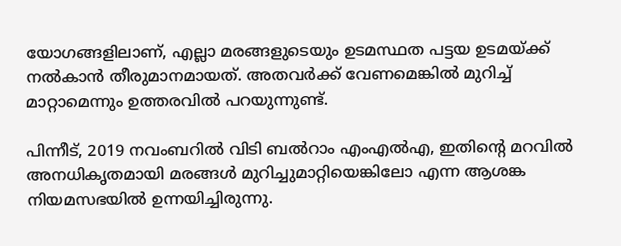യോഗങ്ങളിലാണ്, എല്ലാ മരങ്ങളുടെയും ഉടമസ്ഥത പട്ടയ ഉടമയ്ക്ക് നൽകാൻ തീരുമാനമായത്. അതവർക്ക് വേണമെങ്കിൽ മുറിച്ച് മാറ്റാമെന്നും ഉത്തരവിൽ പറയുന്നുണ്ട്.

പിന്നീട്, 2019 നവംബറിൽ വിടി ബൽറാം എംഎൽഎ, ഇതിന്‍റെ മറവിൽ അനധികൃതമായി മരങ്ങൾ മുറിച്ചുമാറ്റിയെങ്കിലോ എന്ന ആശങ്ക നിയമസഭയിൽ ഉന്നയിച്ചിരുന്നു.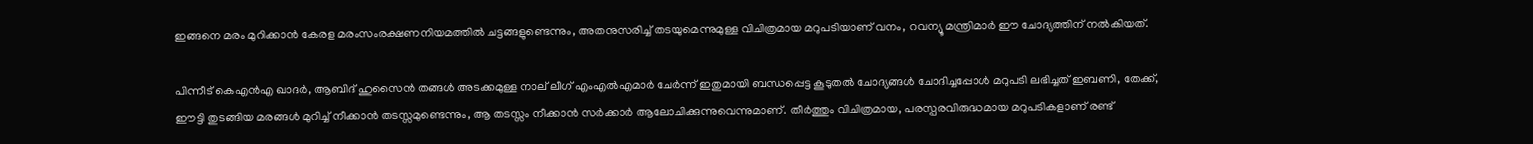ഇങ്ങനെ മരം മുറിക്കാൻ കേരള മരംസംരക്ഷണനിയമത്തിൽ ചട്ടങ്ങളുണ്ടെന്നും, അതനുസരിച്ച് തടയുമെന്നുമുള്ള വിചിത്രമായ മറുപടിയാണ് വനം, റവന്യൂ മന്ത്രിമാർ ഈ ചോദ്യത്തിന് നൽകിയത്.

പിന്നീട് കെഎൻഎ ഖാദർ, ആബിദ് ഹുസൈൻ തങ്ങൾ അടക്കമുള്ള നാല് ലീഗ് എംഎൽഎമാർ ചേർന്ന് ഇതുമായി ബന്ധപ്പെട്ട കൂടുതൽ ചോദ്യങ്ങൾ ചോദിച്ചപ്പോൾ മറുപടി ലഭിച്ചത് ഇബണി, തേക്ക്, ഈട്ടി തുടങ്ങിയ മരങ്ങൾ മുറിച്ച് നീക്കാൻ തടസ്സമുണ്ടെന്നും, ആ തടസ്സം നീക്കാൻ സർക്കാർ ആലോചിക്കുന്നുവെന്നുമാണ്. തീർത്തും വിചിത്രമായ, പരസ്പരവിരുദ്ധമായ മറുപടികളാണ് രണ്ട്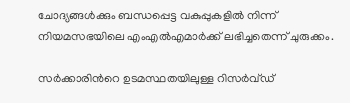ചോദ്യങ്ങൾക്കും ബന്ധപ്പെട്ട വകുപ്പുകളിൽ നിന്ന് നിയമസഭയിലെ എംഎൽഎമാർക്ക് ലഭിച്ചതെന്ന് ചുരുക്കം.

സർക്കാരിന്‍റെ ഉടമസ്ഥതയിലുള്ള റിസർവ്ഡ്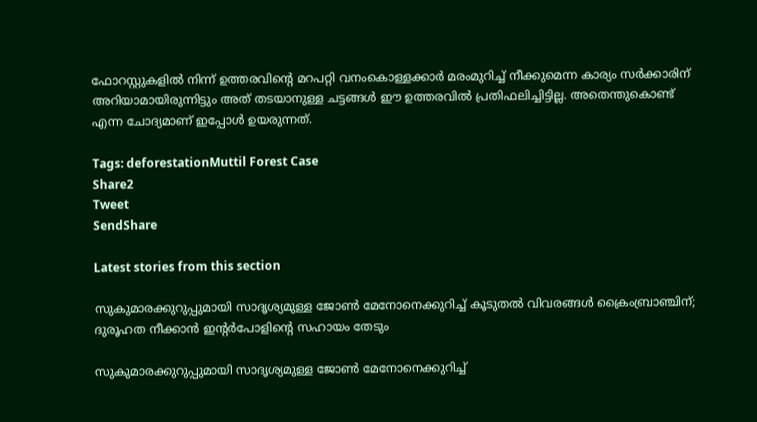ഫോറസ്റ്റുകളിൽ നിന്ന് ഉത്തരവിന്‍റെ മറപറ്റി വനംകൊള്ളക്കാർ മരംമുറിച്ച് നീക്കുമെന്ന കാര്യം സർക്കാരിന് അറിയാമായിരുന്നിട്ടും അത് തടയാനുള്ള ചട്ടങ്ങൾ ഈ ഉത്തരവിൽ പ്രതിഫലിച്ചിട്ടില്ല. അതെന്തുകൊണ്ട് എന്ന ചോദ്യമാണ് ഇപ്പോൾ ഉയരുന്നത്.

Tags: deforestationMuttil Forest Case
Share2
Tweet
SendShare

Latest stories from this section

സുകുമാരക്കുറുപ്പുമായി സാദൃശ്യമുള്ള ജോൺ മേനോനെക്കുറിച്ച് കൂടുതൽ വിവരങ്ങൾ ക്രൈംബ്രാഞ്ചിന്; ദുരൂഹത നീക്കാൻ ഇന്റർപോളിന്റെ സഹായം തേടും

സുകുമാരക്കുറുപ്പുമായി സാദൃശ്യമുള്ള ജോൺ മേനോനെക്കുറിച്ച്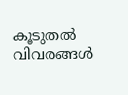കൂടുതൽ വിവരങ്ങൾ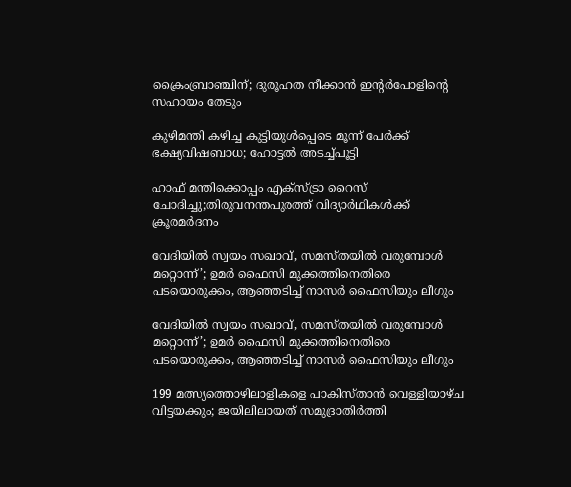ക്രൈംബ്രാഞ്ചിന്; ദുരൂഹത നീക്കാൻ ഇന്റർപോളിന്റെ സഹായം തേടും

കുഴിമന്തി കഴിച്ച കുട്ടിയുൾപ്പെടെ മൂന്ന് പേർക്ക് ഭക്ഷ്യവിഷബാധ; ഹോട്ടൽ അടച്ച്പൂട്ടി

ഹാഫ് മന്തിക്കൊപ്പം എക്സ്ട്രാ റൈസ് ചോദിച്ചു;തിരുവനന്തപുരത്ത് വിദ്യാർഥികൾക്ക് ക്രൂരമർദനം

വേദിയിൽ സ്വയം സഖാവ്, സമസ്തയിൽ വരുമ്പോൾ മറ്റൊന്ന്’; ഉമർ ഫൈസി മുക്കത്തിനെതിരെ പടയൊരുക്കം, ആഞ്ഞടിച്ച് നാസർ ഫൈസിയും ലീഗും

വേദിയിൽ സ്വയം സഖാവ്, സമസ്തയിൽ വരുമ്പോൾ മറ്റൊന്ന്’; ഉമർ ഫൈസി മുക്കത്തിനെതിരെ പടയൊരുക്കം, ആഞ്ഞടിച്ച് നാസർ ഫൈസിയും ലീഗും

199 മത്സ്യത്തൊഴിലാളികളെ പാകിസ്താൻ വെള്ളിയാഴ്ച വിട്ടയക്കും; ജയിലിലായത് സമുദ്രാതിർത്തി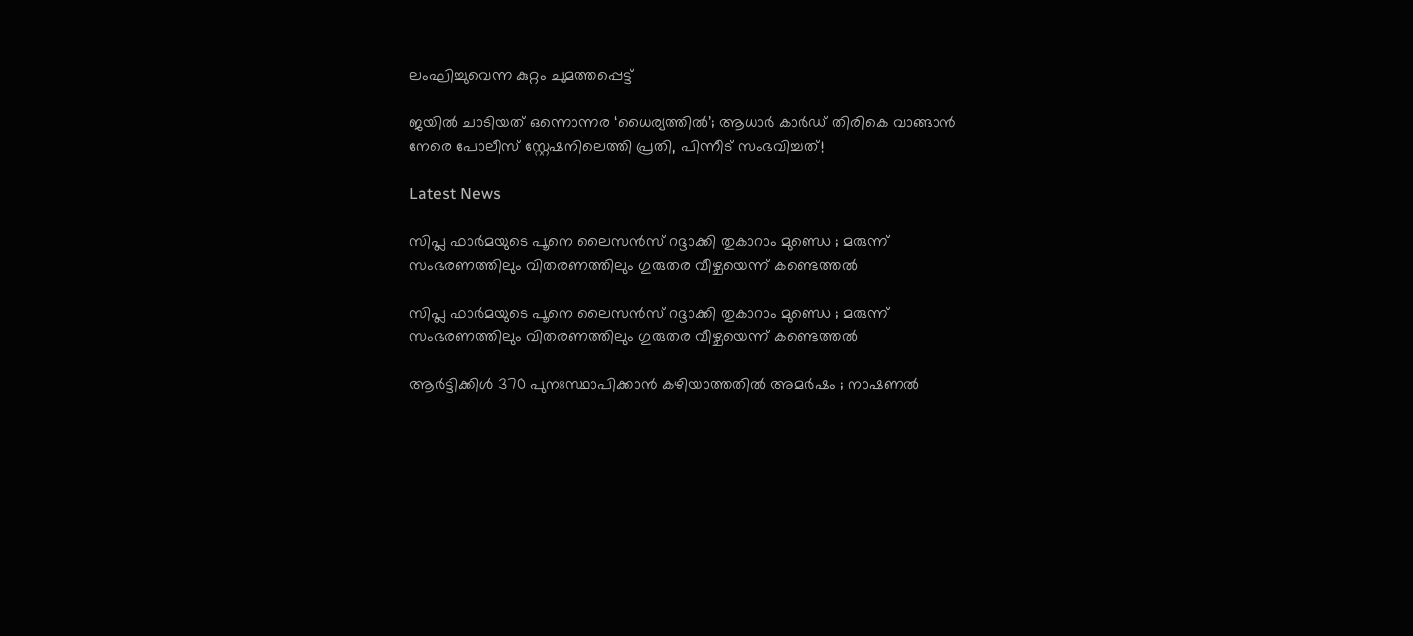ലംഘിച്ചുവെന്ന കുറ്റം ചുമത്തപ്പെട്ട്

ജയിൽ ചാടിയത് ഒന്നൊന്നര ‘ധൈര്യത്തിൽ’; ആധാർ കാർഡ് തിരികെ വാങ്ങാൻ നേരെ പോലീസ് സ്റ്റേഷനിലെത്തി പ്രതി, പിന്നീട് സംഭവിച്ചത്!

Latest News

സിപ്ല ഫാർമയുടെ പൂനെ ലൈസൻസ് റദ്ദാക്കി തുകാറാം മുണ്ഡെ ; മരുന്ന് സംഭരണത്തിലും വിതരണത്തിലും ഗുരുതര വീഴ്ചയെന്ന് കണ്ടെത്തൽ

സിപ്ല ഫാർമയുടെ പൂനെ ലൈസൻസ് റദ്ദാക്കി തുകാറാം മുണ്ഡെ ; മരുന്ന് സംഭരണത്തിലും വിതരണത്തിലും ഗുരുതര വീഴ്ചയെന്ന് കണ്ടെത്തൽ

ആർട്ടിക്കിൾ 370 പുനഃസ്ഥാപിക്കാൻ കഴിയാത്തതിൽ അമർഷം ; നാഷണൽ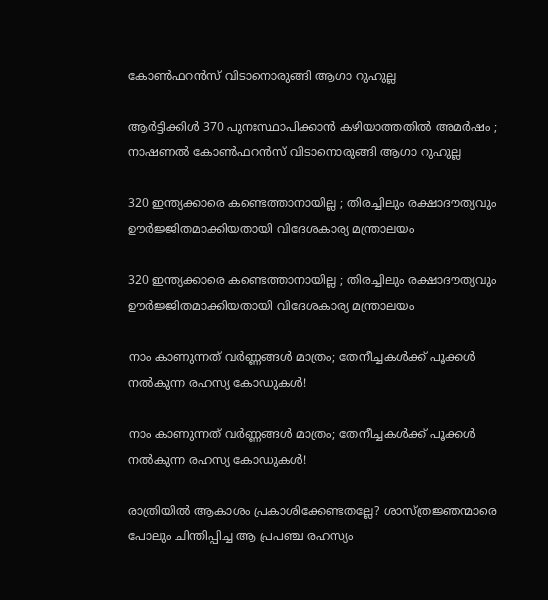കോൺഫറൻസ് വിടാനൊരുങ്ങി ആഗാ റുഹുല്ല

ആർട്ടിക്കിൾ 370 പുനഃസ്ഥാപിക്കാൻ കഴിയാത്തതിൽ അമർഷം ; നാഷണൽ കോൺഫറൻസ് വിടാനൊരുങ്ങി ആഗാ റുഹുല്ല

320 ഇന്ത്യക്കാരെ കണ്ടെത്താനായില്ല ; തിരച്ചിലും രക്ഷാദൗത്യവും ഊർജ്ജിതമാക്കിയതായി വിദേശകാര്യ മന്ത്രാലയം

320 ഇന്ത്യക്കാരെ കണ്ടെത്താനായില്ല ; തിരച്ചിലും രക്ഷാദൗത്യവും ഊർജ്ജിതമാക്കിയതായി വിദേശകാര്യ മന്ത്രാലയം

നാം കാണുന്നത് വർണ്ണങ്ങൾ മാത്രം; തേനീച്ചകൾക്ക് പൂക്കൾ നൽകുന്ന രഹസ്യ കോഡുകൾ!

നാം കാണുന്നത് വർണ്ണങ്ങൾ മാത്രം; തേനീച്ചകൾക്ക് പൂക്കൾ നൽകുന്ന രഹസ്യ കോഡുകൾ!

രാത്രിയിൽ ആകാശം പ്രകാശിക്കേണ്ടതല്ലേ? ശാസ്ത്രജ്ഞന്മാരെ പോലും ചിന്തിപ്പിച്ച ആ പ്രപഞ്ച രഹസ്യം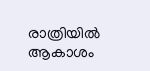രാത്രിയിൽ ആകാശം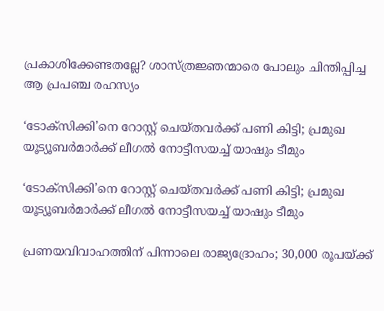പ്രകാശിക്കേണ്ടതല്ലേ? ശാസ്ത്രജ്ഞന്മാരെ പോലും ചിന്തിപ്പിച്ച ആ പ്രപഞ്ച രഹസ്യം

‘ടോക്‌സിക്കി’നെ റോസ്റ്റ് ചെയ്തവർക്ക് പണി കിട്ടി; പ്രമുഖ യൂട്യൂബർമാർക്ക് ലീഗൽ നോട്ടീസയച്ച് യാഷും ടീമും

‘ടോക്‌സിക്കി’നെ റോസ്റ്റ് ചെയ്തവർക്ക് പണി കിട്ടി; പ്രമുഖ യൂട്യൂബർമാർക്ക് ലീഗൽ നോട്ടീസയച്ച് യാഷും ടീമും

പ്രണയവിവാഹത്തിന് പിന്നാലെ രാജ്യദ്രോഹം; 30,000 രൂപയ്ക്ക്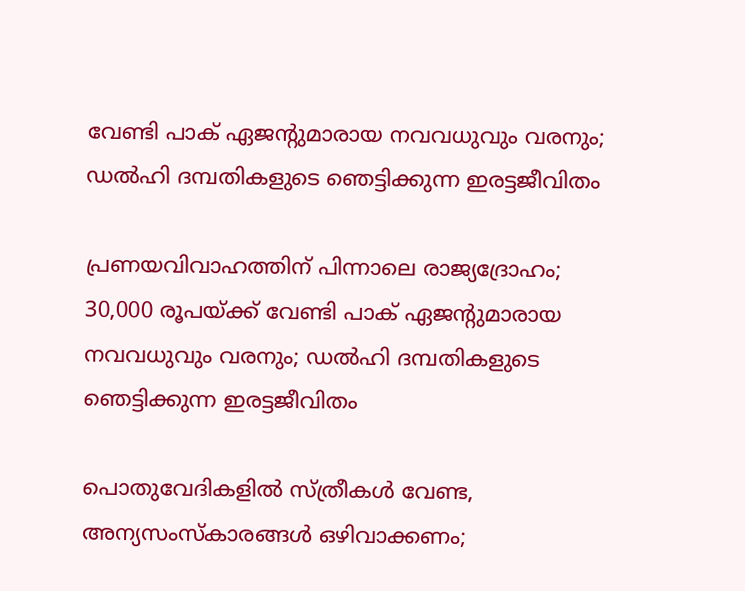വേണ്ടി പാക് ഏജന്റുമാരായ നവവധുവും വരനും; ഡൽഹി ദമ്പതികളുടെ ഞെട്ടിക്കുന്ന ഇരട്ടജീവിതം

പ്രണയവിവാഹത്തിന് പിന്നാലെ രാജ്യദ്രോഹം; 30,000 രൂപയ്ക്ക് വേണ്ടി പാക് ഏജന്റുമാരായ നവവധുവും വരനും; ഡൽഹി ദമ്പതികളുടെ ഞെട്ടിക്കുന്ന ഇരട്ടജീവിതം

പൊതുവേദികളിൽ സ്ത്രീകൾ വേണ്ട, അന്യസംസ്കാരങ്ങൾ ഒഴിവാക്കണം;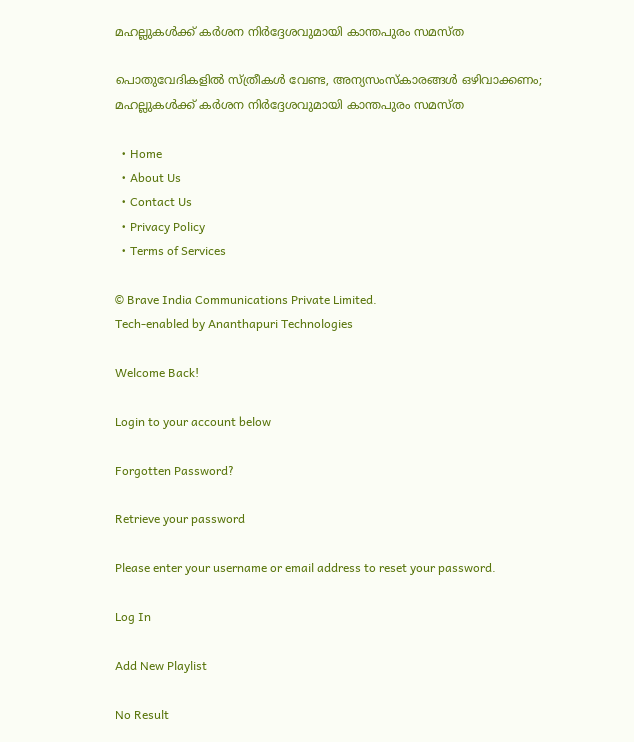മഹല്ലുകൾക്ക് കർശന നിർദ്ദേശവുമായി കാന്തപുരം സമസ്ത

പൊതുവേദികളിൽ സ്ത്രീകൾ വേണ്ട, അന്യസംസ്കാരങ്ങൾ ഒഴിവാക്കണം; മഹല്ലുകൾക്ക് കർശന നിർദ്ദേശവുമായി കാന്തപുരം സമസ്ത

  • Home
  • About Us
  • Contact Us
  • Privacy Policy
  • Terms of Services

© Brave India Communications Private Limited.
Tech-enabled by Ananthapuri Technologies

Welcome Back!

Login to your account below

Forgotten Password?

Retrieve your password

Please enter your username or email address to reset your password.

Log In

Add New Playlist

No Result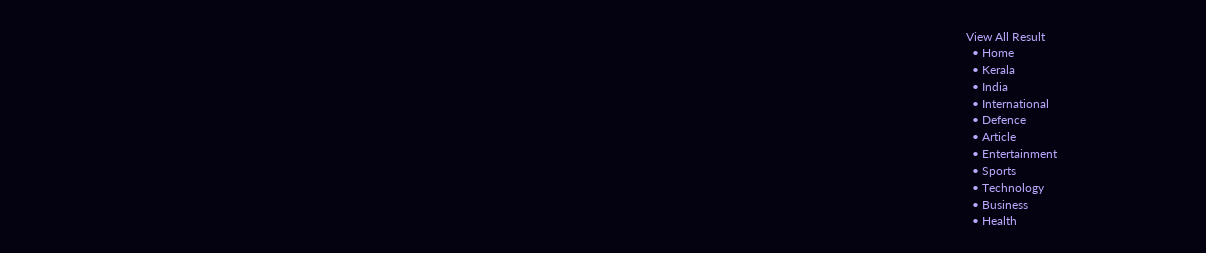View All Result
  • Home
  • Kerala
  • India
  • International
  • Defence
  • Article
  • Entertainment
  • Sports
  • Technology
  • Business
  • Health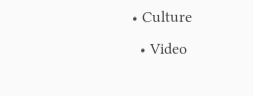• Culture
  • Video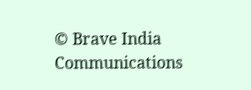© Brave India Communications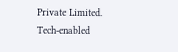Private Limited.
Tech-enabled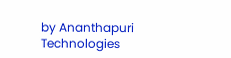by Ananthapuri Technologies